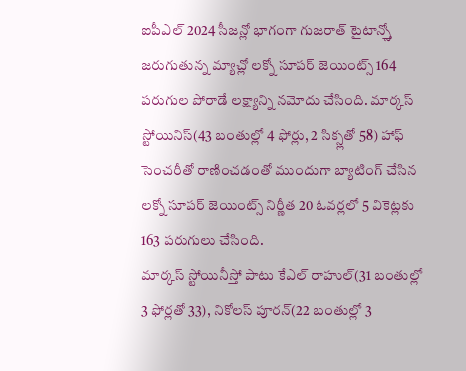ఐపీఎల్ 2024 సీజన్లో భాగంగా గుజరాత్ టైటాన్స్తో జరుగుతున్న మ్యాచ్లో లక్నో సూపర్ జెయింట్స్ 164 పరుగుల పోరాడే లక్ష్యాన్ని నమోదు చేసింది. మార్కస్ స్టోయినిస్(43 బంతుల్లో 4 ఫోర్లు, 2 సిక్స్లతో 58) హాఫ్ సెంచరీతో రాణించడంతో ముందుగా బ్యాటింగ్ చేసిన లక్నో సూపర్ జెయింట్స్ నిర్ణీత 20 ఓవర్లలో 5 వికెట్లకు 163 పరుగులు చేసింది.
మార్కస్ స్టోయినీస్తో పాటు కేఎల్ రాహుల్(31 బంతుల్లో 3 ఫోర్లతో 33), నికోలస్ పూరన్(22 బంతుల్లో 3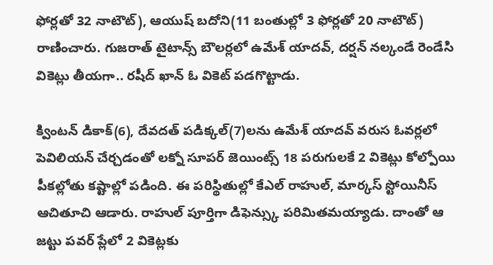ఫోర్లతో 32 నాటౌట్), ఆయుష్ బదోని(11 బంతుల్లో 3 ఫోర్లతో 20 నాటౌట్) రాణించారు. గుజరాత్ టైటాన్స్ బౌలర్లలో ఉమేశ్ యాదవ్, దర్షన్ నల్కండే రెండేసి వికెట్లు తీయగా.. రషీద్ ఖాన్ ఓ వికెట్ పడగొట్టాడు.

క్వింటన్ డికాక్(6), దేవదత్ పడిక్కల్(7)లను ఉమేశ్ యాదవ్ వరుస ఓవర్లలో పెవిలియన్ చేర్చడంతో లక్నో సూపర్ జెయింట్స్ 18 పరుగులకే 2 వికెట్లు కోల్పోయి పీకల్లోతు కష్టాల్లో పడింది. ఈ పరిస్థితుల్లో కేఎల్ రాహుల్, మార్కస్ స్టోయినీస్ ఆచితూచి ఆడారు. రాహుల్ పూర్తిగా డిఫెన్స్కు పరిమితమయ్యాడు. దాంతో ఆ జట్టు పవర్ ప్లేలో 2 వికెట్లకు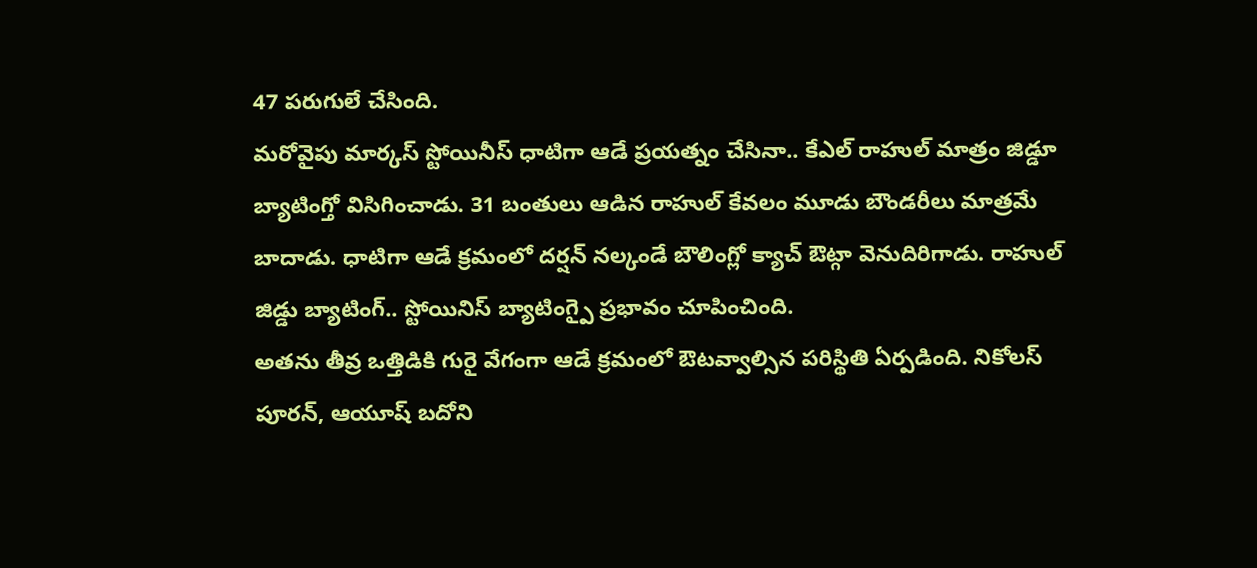47 పరుగులే చేసింది.
మరోవైపు మార్కస్ స్టోయినీస్ ధాటిగా ఆడే ప్రయత్నం చేసినా.. కేఎల్ రాహుల్ మాత్రం జిడ్డూ బ్యాటింగ్తో విసిగించాడు. 31 బంతులు ఆడిన రాహుల్ కేవలం మూడు బౌండరీలు మాత్రమే బాదాడు. ధాటిగా ఆడే క్రమంలో దర్షన్ నల్కండే బౌలింగ్లో క్యాచ్ ఔట్గా వెనుదిరిగాడు. రాహుల్ జిడ్డు బ్యాటింగ్.. స్టోయినిస్ బ్యాటింగ్పై ప్రభావం చూపించింది.
అతను తీవ్ర ఒత్తిడికి గురై వేగంగా ఆడే క్రమంలో ఔటవ్వాల్సిన పరిస్థితి ఏర్పడింది. నికోలస్ పూరన్, ఆయూష్ బదోని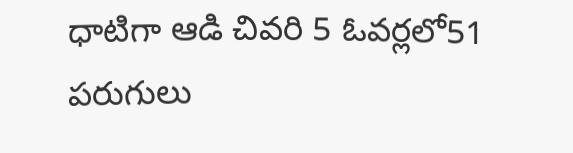ధాటిగా ఆడి చివరి 5 ఓవర్లలో51 పరుగులు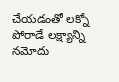చేయడంతో లక్నో పోరాడే లక్ష్యాన్ని నమోదు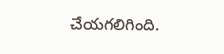చేయగలిగింది.